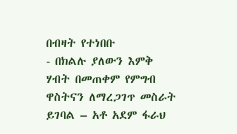በብዛት የተነበቡ
- በክልሉ ያለውን እምቅ ሃብት በመጠቀም የምግብ ዋስትናን ለማረጋገጥ መስራት ይገባል – አቶ አደም ፋራህ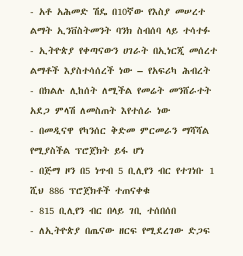- አቶ አሕመድ ሽዴ በ10ኛው የእስያ መሠረተ ልማት ኢንቨስትመንት ባንክ ስብሰባ ላይ ተሳተፉ
- ኢትዮጵያ የቀጣናውን ሀገራት በኢነርጂ መሰረተ ልማቶች እያስተሳሰረች ነው – የአፍሪካ ሕብረት
- በክልሉ ሊከሰት ለሚችል የመሬት መንሸራተት አደጋ ምላሽ ለመስጠት እየተሰራ ነው
- በመዲናዋ የካንሰር ቅድመ ምርመራን ማሻሻል የሚያስችል ፕሮጀክት ይፋ ሆነ
- በጅማ ዞን በ5 ነጥብ 5 ቢሊየን ብር የተገነቡ 1 ሺህ 886 ፕሮጀክቶች ተጠናቀቁ
- 815 ቢሊየን ብር በላይ ገቢ ተሰበሰበ
- ለኢትዮጵያ በጤናው ዘርፍ የሚደረገው ድጋፍ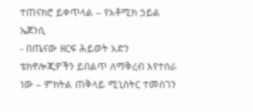ተጠናክሮ ይቀጥላል – የአቶሚክ ኃይል ኤጀንሲ
- በጤናው ዘርፍ ሕይወት አድን ቴክኖሎጂዎችን ይበልጥ ለማቅረብ እየተሰራ ነው – ምክትል ጠቅላይ ሚኒስትር ተመስገን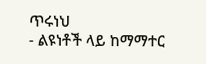ጥሩነህ
- ልዩነቶች ላይ ከማማተር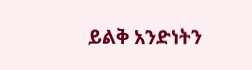ይልቅ አንድነትን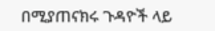በሚያጠናክሩ ጉዳዮች ላይ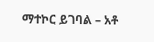ማተኮር ይገባል – አቶ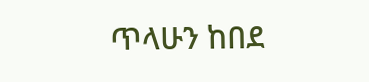ጥላሁን ከበደ